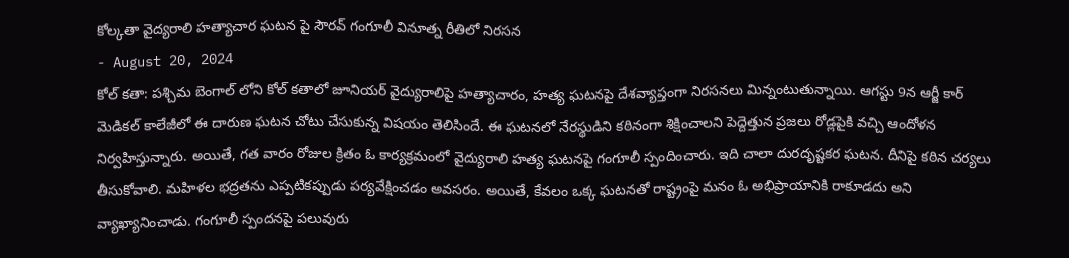కోల్కతా వైద్యరాలి హత్యాచార ఘటన పై సౌరవ్ గంగూలీ వినూత్న రీతిలో నిరసన
- August 20, 2024
కోల్ కతా: పశ్చిమ బెంగాల్ లోని కోల్ కతాలో జూనియర్ వైద్యురాలిపై హత్యాచారం, హత్య ఘటనపై దేశవ్యాప్తంగా నిరసనలు మిన్నంటుతున్నాయి. ఆగస్టు 9న ఆర్జీ కార్ మెడికల్ కాలేజీలో ఈ దారుణ ఘటన చోటు చేసుకున్న విషయం తెలిసిందే. ఈ ఘటనలో నేరస్థుడిని కఠినంగా శిక్షించాలని పెద్దెత్తున ప్రజలు రోడ్లపైకి వచ్చి ఆందోళన నిర్వహిస్తున్నారు. అయితే, గత వారం రోజుల క్రితం ఓ కార్యక్రమంలో వైద్యురాలి హత్య ఘటనపై గంగూలీ స్పందించారు. ఇది చాలా దురదృష్టకర ఘటన. దీనిపై కఠిన చర్యలు తీసుకోవాలి. మహిళల భద్రతను ఎప్పటికప్పుడు పర్యవేక్షించడం అవసరం. అయితే, కేవలం ఒక్క ఘటనతో రాష్ట్రంపై మనం ఓ అభిప్రాయానికి రాకూడదు అని వ్యాఖ్యానించాడు. గంగూలీ స్పందనపై పలువురు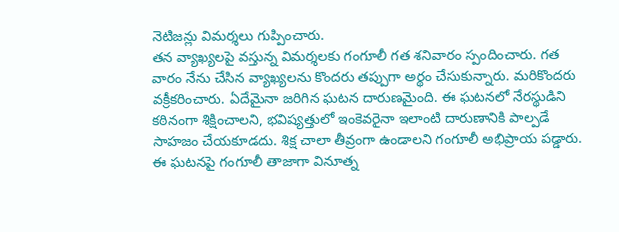నెటిజన్లు విమర్శలు గుప్పించారు.
తన వ్యాఖ్యలపై వస్తున్న విమర్శలకు గంగూలీ గత శనివారం స్పందించారు. గత వారం నేను చేసిన వ్యాఖ్యలను కొందరు తప్పుగా అర్థం చేసుకున్నారు. మరికొందరు వక్రీకరించారు. ఏదేమైనా జరిగిన ఘటన దారుణమైంది. ఈ ఘటనలో నేరస్థుడిని కఠినంగా శిక్షించాలని, భవిష్యత్తులో ఇంకెవరైనా ఇలాంటి దారుణానికి పాల్పడే సాహజం చేయకూడదు. శిక్ష చాలా తీవ్రంగా ఉండాలని గంగూలీ అభిప్రాయ పడ్డారు. ఈ ఘటనపై గంగూలీ తాజాగా వినూత్న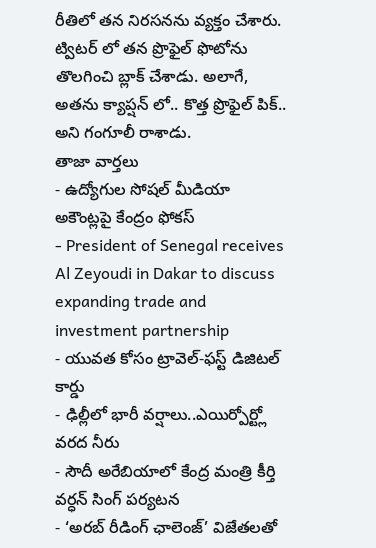రీతిలో తన నిరసనను వ్యక్తం చేశారు. ట్విటర్ లో తన ప్రొఫైల్ ఫొటోను తొలగించి బ్లాక్ చేశాడు. అలాగే, అతను క్యాప్షన్ లో.. కొత్త ప్రొఫైల్ పిక్.. అని గంగూలీ రాశాడు.
తాజా వార్తలు
- ఉద్యోగుల సోషల్ మీడియా అకౌంట్లపై కేంద్రం ఫోకస్
- President of Senegal receives Al Zeyoudi in Dakar to discuss expanding trade and investment partnership
- యువత కోసం ట్రావెల్-ఫస్ట్ డిజిటల్ కార్డు
- ఢిల్లీలో భారీ వర్షాలు..ఎయిర్పోర్ట్లో వరద నీరు
- సౌదీ అరేబియాలో కేంద్ర మంత్రి కీర్తి వర్ధన్ సింగ్ పర్యటన
- ‘అరబ్ రీడింగ్ ఛాలెంజ్’ విజేతలతో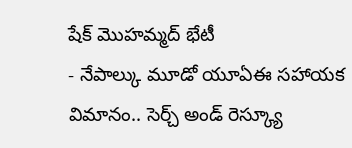షేక్ మొహమ్మద్ భేటీ
- నేపాల్కు మూడో యూఏఈ సహాయక విమానం.. సెర్చ్ అండ్ రెస్క్యూ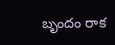బృందం రాక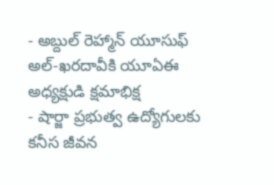- అబ్దుల్ రెహ్మాన్ యూసుఫ్ అల్-ఖరదావీకి యూఏఈ అధ్యక్షుడి క్షమాభిక్ష
- షార్జా ప్రభుత్వ ఉద్యోగులకు కనీస జీవన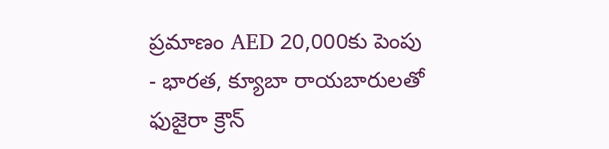ప్రమాణం AED 20,000కు పెంపు
- భారత, క్యూబా రాయబారులతో ఫుజైరా క్రౌన్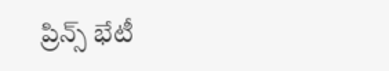ప్రిన్స్ భేటీ